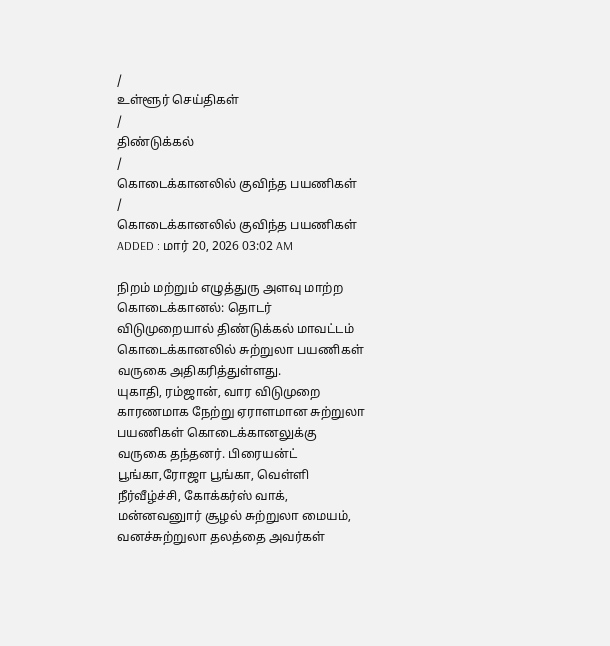/
உள்ளூர் செய்திகள்
/
திண்டுக்கல்
/
கொடைக்கானலில் குவிந்த பயணிகள்
/
கொடைக்கானலில் குவிந்த பயணிகள்
ADDED : மார் 20, 2026 03:02 AM

நிறம் மற்றும் எழுத்துரு அளவு மாற்ற
கொடைக்கானல்: தொடர் விடுமுறையால் திண்டுக்கல் மாவட்டம் கொடைக்கானலில் சுற்றுலா பயணிகள் வருகை அதிகரித்துள்ளது.
யுகாதி, ரம்ஜான், வார விடுமுறை காரணமாக நேற்று ஏராளமான சுற்றுலா பயணிகள் கொடைக்கானலுக்கு வருகை தந்தனர். பிரையன்ட் பூங்கா,ரோஜா பூங்கா, வெள்ளி நீர்வீழ்ச்சி, கோக்கர்ஸ் வாக், மன்னவனுார் சூழல் சுற்றுலா மையம், வனச்சுற்றுலா தலத்தை அவர்கள்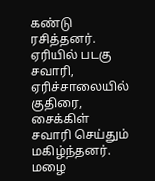கண்டு ரசித்தனர். ஏரியில் படகு சவாரி, ஏரிச்சாலையில் குதிரை, சைக்கிள் சவாரி செய்தும் மகிழ்ந்தனர். மழை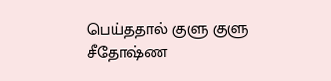பெய்ததால் குளு குளு சீதோஷ்ண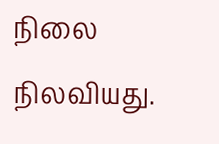நிலை நிலவியது.